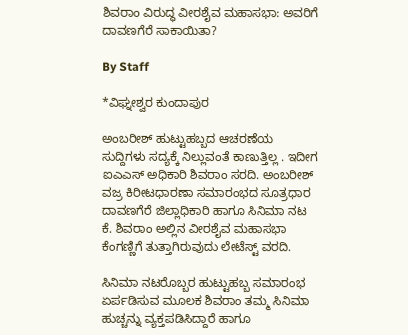ಶಿವರಾಂ ವಿರುದ್ಧ ವೀರಶೈವ ಮಹಾಸಭಾ: ಅವರಿಗೆ ದಾವಣಗೆರೆ ಸಾಕಾಯಿತಾ?

By Staff

*ವಿಘ್ನೕಶ್ವರ ಕುಂದಾಪುರ

ಅಂಬರೀಶ್‌ ಹುಟ್ಟುಹಬ್ಬದ ಆಚರಣೆಯ ಸುದ್ದಿಗಳು ಸದ್ಯಕ್ಕೆ ನಿಲ್ಲುವಂತೆ ಕಾಣುತ್ತಿಲ್ಲ . ಇದೀಗ ಐಎಎಸ್‌ ಅಧಿಕಾರಿ ಶಿವರಾಂ ಸರದಿ. ಅಂಬರೀಶ್‌ ವಜ್ರ ಕಿರೀಟಧಾರಣಾ ಸಮಾರಂಭದ ಸೂತ್ರಧಾರ ದಾವಣಗೆರೆ ಜಿಲ್ಲಾಧಿಕಾರಿ ಹಾಗೂ ಸಿನಿಮಾ ನಟ ಕೆ. ಶಿವರಾಂ ಅಲ್ಲಿನ ವೀರಶೈವ ಮಹಾಸಭಾ ಕೆಂಗಣ್ಣಿಗೆ ತುತ್ತಾಗಿರುವುದು ಲೇಟೆಸ್ಟ್‌ ವರದಿ.

ಸಿನಿಮಾ ನಟರೊಬ್ಬರ ಹುಟ್ಟುಹಬ್ಬ ಸಮಾರಂಭ ಏರ್ಪಡಿಸುವ ಮೂಲಕ ಶಿವರಾಂ ತಮ್ಮ ಸಿನಿಮಾ ಹುಚ್ಚನ್ನು ವ್ಯಕ್ತಪಡಿಸಿದ್ದಾರೆ ಹಾಗೂ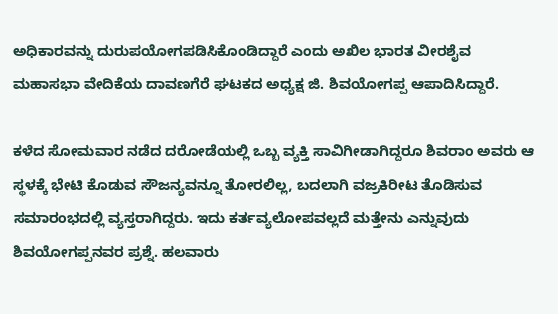ಅಧಿಕಾರವನ್ನು ದುರುಪಯೋಗಪಡಿಸಿಕೊಂಡಿದ್ದಾರೆ ಎಂದು ಅಖಿಲ ಭಾರತ ವೀರಶೈವ ಮಹಾಸಭಾ ವೇದಿಕೆಯ ದಾವಣಗೆರೆ ಘಟಕದ ಅಧ್ಯಕ್ಷ ಜಿ. ಶಿವಯೋಗಪ್ಪ ಆಪಾದಿಸಿದ್ದಾರೆ.

ಕಳೆದ ಸೋಮವಾರ ನಡೆದ ದರೋಡೆಯಲ್ಲಿ ಒಬ್ಬ ವ್ಯಕ್ತಿ ಸಾವಿಗೀಡಾಗಿದ್ದರೂ ಶಿವರಾಂ ಅವರು ಆ ಸ್ಥಳಕ್ಕೆ ಭೇಟಿ ಕೊಡುವ ಸೌಜನ್ಯವನ್ನೂ ತೋರಲಿಲ್ಲ, ಬದಲಾಗಿ ವಜ್ರಕಿರೀಟ ತೊಡಿಸುವ ಸಮಾರಂಭದಲ್ಲಿ ವ್ಯಸ್ತರಾಗಿದ್ದರು. ಇದು ಕರ್ತವ್ಯಲೋಪವಲ್ಲದೆ ಮತ್ತೇನು ಎನ್ನುವುದು ಶಿವಯೋಗಪ್ಪನವರ ಪ್ರಶ್ನೆ. ಹಲವಾರು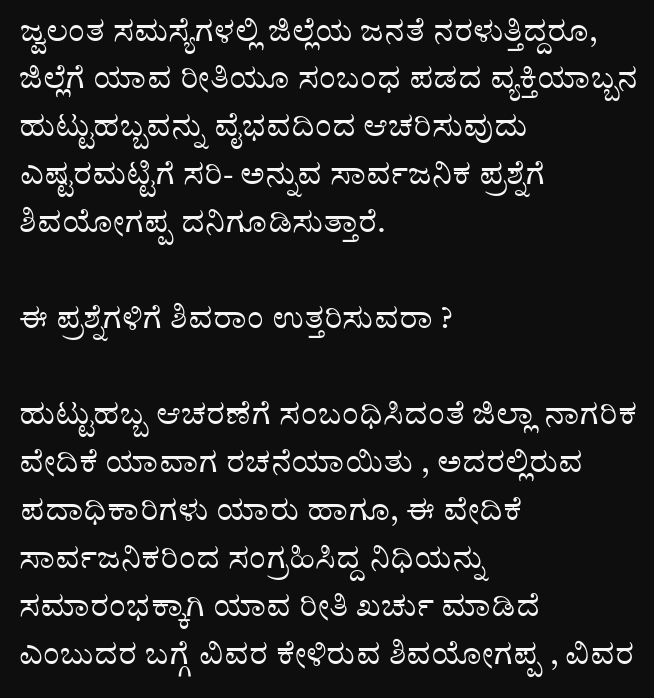ಜ್ವಲಂತ ಸಮಸ್ಯೆಗಳಲ್ಲಿ ಜಿಲ್ಲೆಯ ಜನತೆ ನರಳುತ್ತಿದ್ದರೂ, ಜಿಲ್ಲೆಗೆ ಯಾವ ರೀತಿಯೂ ಸಂಬಂಧ ಪಡದ ವ್ಯಕ್ತಿಯಾಬ್ಬನ ಹುಟ್ಟುಹಬ್ಬವನ್ನು ವೈಭವದಿಂದ ಆಚರಿಸುವುದು ಎಷ್ಟರಮಟ್ಟಿಗೆ ಸರಿ- ಅನ್ನುವ ಸಾರ್ವಜನಿಕ ಪ್ರಶ್ನೆಗೆ ಶಿವಯೋಗಪ್ಪ ದನಿಗೂಡಿಸುತ್ತಾರೆ.

ಈ ಪ್ರಶ್ನೆಗಳಿಗೆ ಶಿವರಾಂ ಉತ್ತರಿಸುವರಾ ?

ಹುಟ್ಟುಹಬ್ಬ ಆಚರಣೆಗೆ ಸಂಬಂಧಿಸಿದಂತೆ ಜಿಲ್ಲಾ ನಾಗರಿಕ ವೇದಿಕೆ ಯಾವಾಗ ರಚನೆಯಾಯಿತು , ಅದರಲ್ಲಿರುವ ಪದಾಧಿಕಾರಿಗಳು ಯಾರು ಹಾಗೂ, ಈ ವೇದಿಕೆ ಸಾರ್ವಜನಿಕರಿಂದ ಸಂಗ್ರಹಿಸಿದ್ದ ನಿಧಿಯನ್ನು ಸಮಾರಂಭಕ್ಕಾಗಿ ಯಾವ ರೀತಿ ಖರ್ಚು ಮಾಡಿದೆ ಎಂಬುದರ ಬಗ್ಗೆ ವಿವರ ಕೇಳಿರುವ ಶಿವಯೋಗಪ್ಪ , ವಿವರ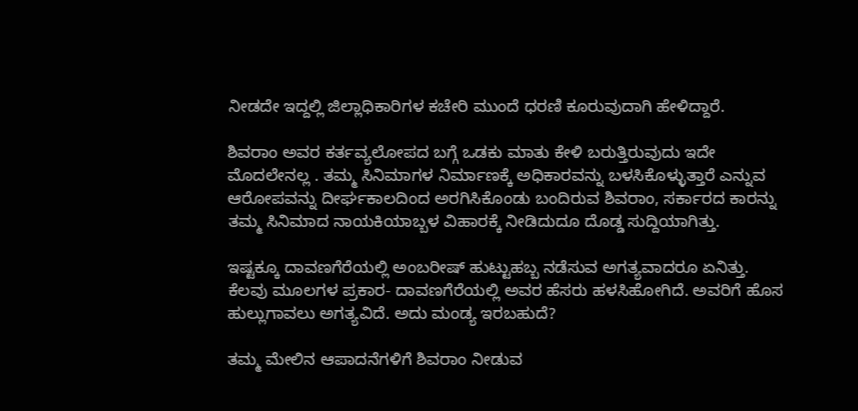ನೀಡದೇ ಇದ್ದಲ್ಲಿ ಜಿಲ್ಲಾಧಿಕಾರಿಗಳ ಕಚೇರಿ ಮುಂದೆ ಧರಣಿ ಕೂರುವುದಾಗಿ ಹೇಳಿದ್ದಾರೆ.

ಶಿವರಾಂ ಅವರ ಕರ್ತವ್ಯಲೋಪದ ಬಗ್ಗೆ ಒಡಕು ಮಾತು ಕೇಳಿ ಬರುತ್ತಿರುವುದು ಇದೇ ಮೊದಲೇನಲ್ಲ . ತಮ್ಮ ಸಿನಿಮಾಗಳ ನಿರ್ಮಾಣಕ್ಕೆ ಅಧಿಕಾರವನ್ನು ಬಳಸಿಕೊಳ್ಳುತ್ತಾರೆ ಎನ್ನುವ ಆರೋಪವನ್ನು ದೀರ್ಘಕಾಲದಿಂದ ಅರಗಿಸಿಕೊಂಡು ಬಂದಿರುವ ಶಿವರಾಂ, ಸರ್ಕಾರದ ಕಾರನ್ನು ತಮ್ಮ ಸಿನಿಮಾದ ನಾಯಕಿಯಾಬ್ಬಳ ವಿಹಾರಕ್ಕೆ ನೀಡಿದುದೂ ದೊಡ್ಡ ಸುದ್ದಿಯಾಗಿತ್ತು.

ಇಷ್ಟಕ್ಕೂ ದಾವಣಗೆರೆಯಲ್ಲಿ ಅಂಬರೀಷ್‌ ಹುಟ್ಟುಹಬ್ಬ ನಡೆಸುವ ಅಗತ್ಯವಾದರೂ ಏನಿತ್ತು. ಕೆಲವು ಮೂಲಗಳ ಪ್ರಕಾರ- ದಾವಣಗೆರೆಯಲ್ಲಿ ಅವರ ಹೆಸರು ಹಳಸಿಹೋಗಿದೆ. ಅವರಿಗೆ ಹೊಸ ಹುಲ್ಲುಗಾವಲು ಅಗತ್ಯವಿದೆ. ಅದು ಮಂಡ್ಯ ಇರಬಹುದೆ?

ತಮ್ಮ ಮೇಲಿನ ಆಪಾದನೆಗಳಿಗೆ ಶಿವರಾಂ ನೀಡುವ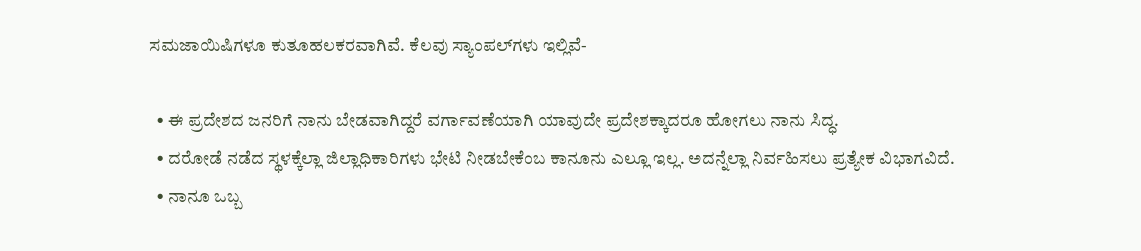ಸಮಜಾಯಿಷಿಗಳೂ ಕುತೂಹಲಕರವಾಗಿವೆ. ಕೆಲವು ಸ್ಯಾಂಪಲ್‌ಗಳು ಇಲ್ಲಿವೆ-

  • ಈ ಪ್ರದೇಶದ ಜನರಿಗೆ ನಾನು ಬೇಡವಾಗಿದ್ದರೆ ವರ್ಗಾವಣೆಯಾಗಿ ಯಾವುದೇ ಪ್ರದೇಶಕ್ಕಾದರೂ ಹೋಗಲು ನಾನು ಸಿದ್ಧ.
  • ದರೋಡೆ ನಡೆದ ಸ್ಥಳಕ್ಕೆಲ್ಲಾ ಜಿಲ್ಲಾಧಿಕಾರಿಗಳು ಭೇಟಿ ನೀಡಬೇಕೆಂಬ ಕಾನೂನು ಎಲ್ಲೂ ಇಲ್ಲ. ಅದನ್ನೆಲ್ಲಾ ನಿರ್ವಹಿಸಲು ಪ್ರತ್ಯೇಕ ವಿಭಾಗವಿದೆ.
  • ನಾನೂ ಒಬ್ಬ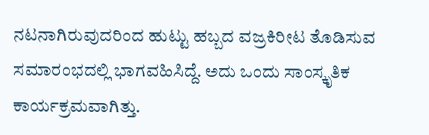ನಟನಾಗಿರುವುದರಿಂದ ಹುಟ್ಟು ಹಬ್ಬದ ವಜ್ರಕಿರೀಟ ತೊಡಿಸುವ ಸಮಾರಂಭದಲ್ಲಿ ಭಾಗವಹಿಸಿದ್ದೆ. ಅದು ಒಂದು ಸಾಂಸ್ಕೃತಿಕ ಕಾರ್ಯಕ್ರಮವಾಗಿತ್ತು.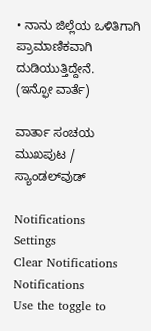• ನಾನು ಜಿಲ್ಲೆಯ ಒಳಿತಿಗಾಗಿ ಪ್ರಾಮಾಣಿಕವಾಗಿ ದುಡಿಯುತ್ತಿದ್ದೇನೆ.
(ಇನ್ಫೋ ವಾರ್ತೆ)

ವಾರ್ತಾ ಸಂಚಯ
ಮುಖಪುಟ / ಸ್ಯಾಂಡಲ್‌ವುಡ್‌

Notifications
Settings
Clear Notifications
Notifications
Use the toggle to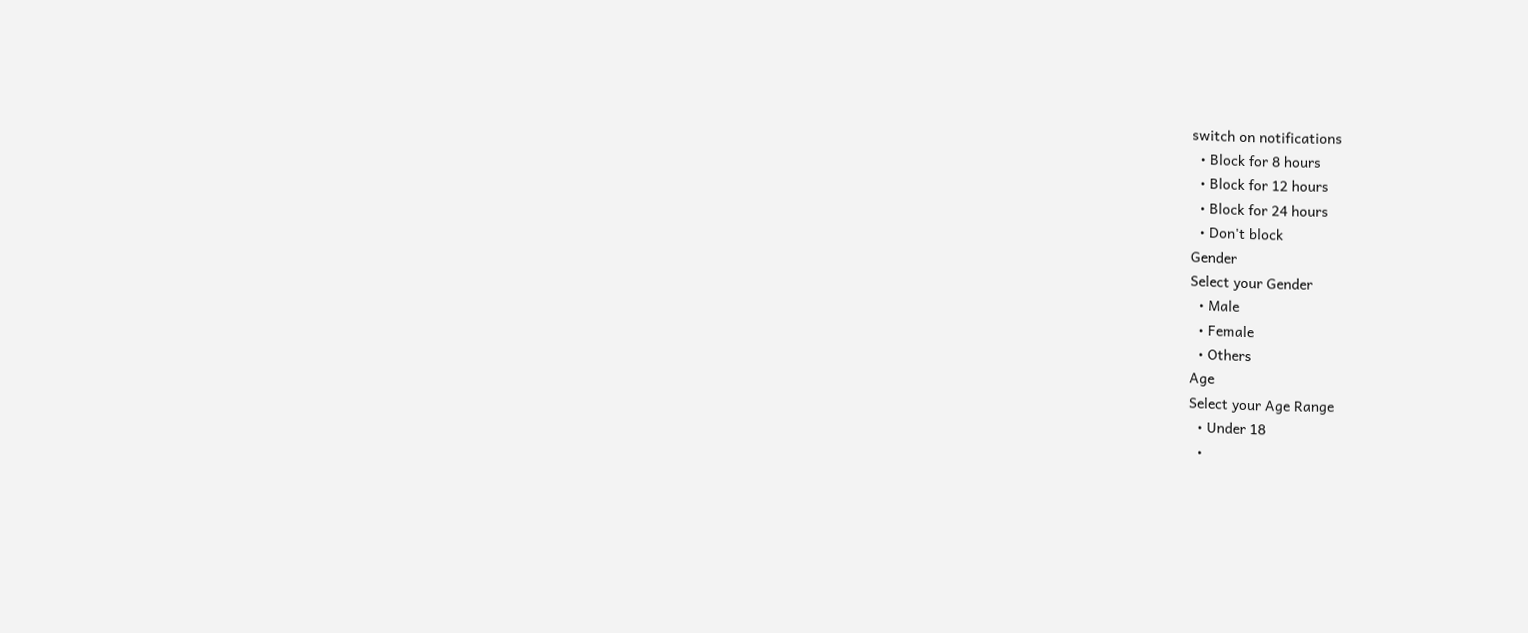switch on notifications
  • Block for 8 hours
  • Block for 12 hours
  • Block for 24 hours
  • Don't block
Gender
Select your Gender
  • Male
  • Female
  • Others
Age
Select your Age Range
  • Under 18
  •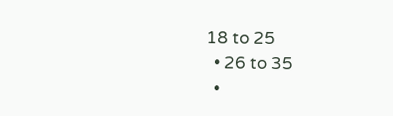18 to 25
  • 26 to 35
  •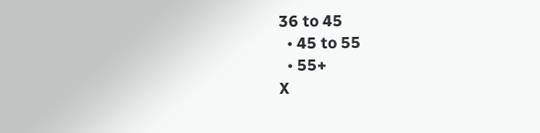36 to 45
  • 45 to 55
  • 55+
X